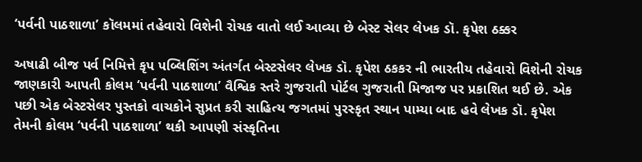‘પર્વની પાઠશાળા’ કૉલમમાં તહેવારો વિશેની રોચક વાતો લઈ આવ્યા છે બેસ્ટ સેલર લેખક ડૉ. કૃપેશ ઠક્કર

અષાઢી બીજ પર્વ નિમિત્તે કૃપ પબ્લિશિંગ અંતર્ગત બેસ્ટસેલર લેખક ડૉ. કૃપેશ ઠકકર ની ભારતીય તહેવારો વિશેની રોચક જાણકારી આપતી કોલમ ‘પર્વની પાઠશાળા’ વૈશ્વિક સ્તરે ગુજરાતી પોર્ટલ ગુજરાતી મિજાજ પર પ્રકાશિત થઈ છે. એક પછી એક બેસ્ટસેલર પુસ્તકો વાચકોને સુપ્રત કરી સાહિત્ય જગતમાં પુરસ્કૃત સ્થાન પામ્યા બાદ હવે લેખક ડૉ. કૃપેશ તેમની કોલમ ‘પર્વની પાઠશાળા’ થકી આપણી સંસ્કૃતિના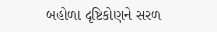બહોળા દૃષ્ટિકોણને સરળ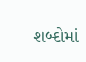શબ્દોમાં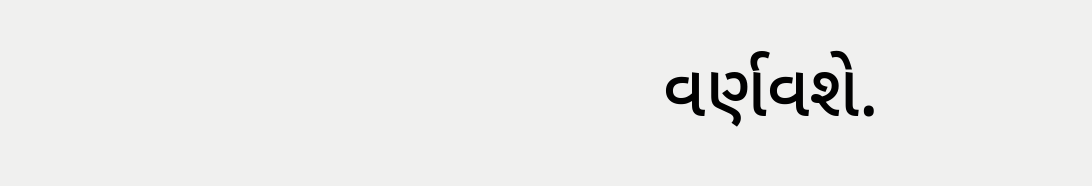વર્ણવશે.